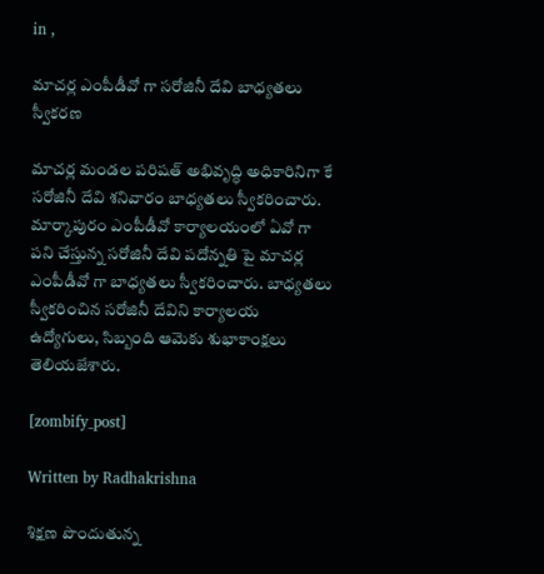in ,

మాచర్ల ఎంపీడీవో గా సరోజినీ దేవి బాధ్యతలు స్వీకరణ

మాచర్ల మండల పరిషత్ అభివృద్ధి అధికారినిగా కే సరోజినీ దేవి శనివారం బాధ్యతలు స్వీకరించారు. మార్కాపురం ఎంపీడీవో కార్యాలయంలో ఏవో గా పని చేస్తున్న సరోజినీ దేవి పదోన్నతి పై మాచర్ల ఎంపీడీవో గా బాధ్యతలు స్వీకరించారు. బాధ్యతలు స్వీకరించిన సరోజినీ దేవిని కార్యాలయ ఉద్యోగులు, సిబ్బంది ఆమెకు శుభాకాంక్షలు తెలియజేశారు.

[zombify_post]

Written by Radhakrishna

శిక్షణ పొందుతున్న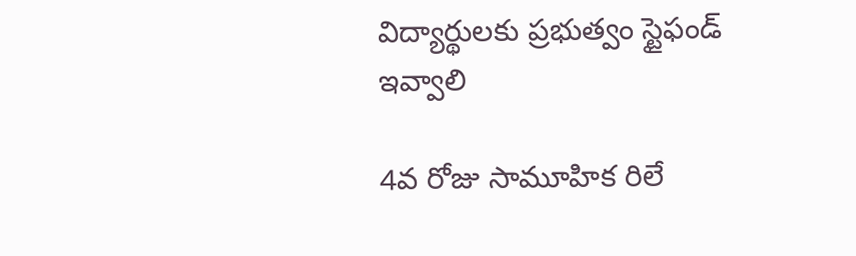విద్యార్థులకు ప్రభుత్వం స్టైఫండ్ ఇవ్వాలి

4వ రోజు సామూహిక రిలే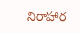నిరాహార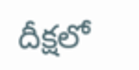దీక్షలో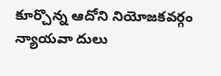కూర్చొన్న ఆదోని నియోజకవర్గం న్యాయవా దులు